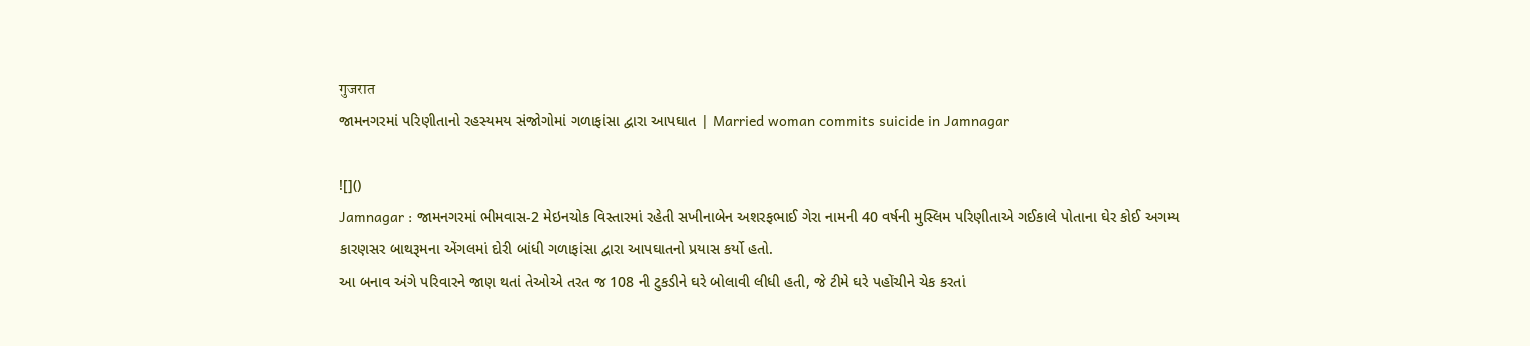गुजरात
જામનગરમાં પરિણીતાનો રહસ્યમય સંજોગોમાં ગળાફાંસા દ્વારા આપઘાત | Married woman commits suicide in Jamnagar

![]()
Jamnagar : જામનગરમાં ભીમવાસ-2 મેઇનચોક વિસ્તારમાં રહેતી સખીનાબેન અશરફભાઈ ગેરા નામની 40 વર્ષની મુસ્લિમ પરિણીતાએ ગઈકાલે પોતાના ઘેર કોઈ અગમ્ય કારણસર બાથરૂમના એંગલમાં દોરી બાંધી ગળાફાંસા દ્વારા આપઘાતનો પ્રયાસ કર્યો હતો.
આ બનાવ અંગે પરિવારને જાણ થતાં તેઓએ તરત જ 108 ની ટુકડીને ઘરે બોલાવી લીધી હતી, જે ટીમે ઘરે પહોંચીને ચેક કરતાં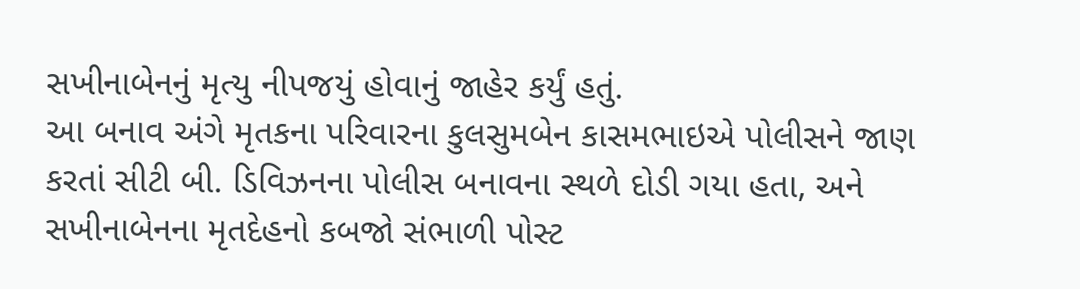સખીનાબેનનું મૃત્યુ નીપજયું હોવાનું જાહેર કર્યું હતું.
આ બનાવ અંગે મૃતકના પરિવારના કુલસુમબેન કાસમભાઇએ પોલીસને જાણ કરતાં સીટી બી. ડિવિઝનના પોલીસ બનાવના સ્થળે દોડી ગયા હતા, અને સખીનાબેનના મૃતદેહનો કબજો સંભાળી પોસ્ટ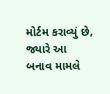મોર્ટમ કરાવ્યું છે, જ્યારે આ બનાવ મામલે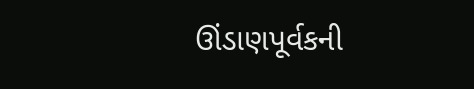ઊંડાણપૂર્વકની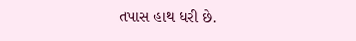તપાસ હાથ ધરી છે.